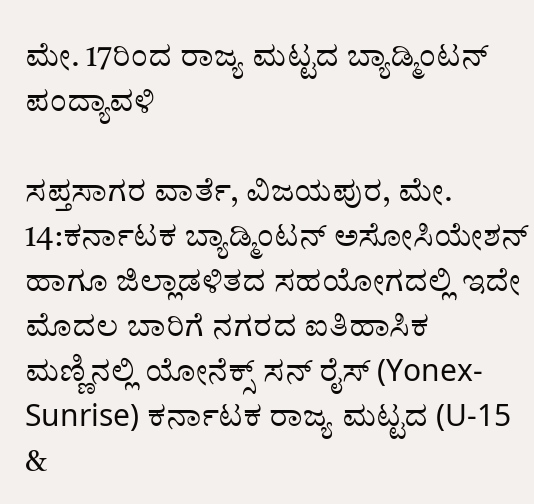ಮೇ. 17ರಿಂದ ರಾಜ್ಯ ಮಟ್ಟದ ಬ್ಯಾಡ್ಮಿಂಟನ್ ಪಂದ್ಯಾವಳಿ

ಸಪ್ತಸಾಗರ ವಾರ್ತೆ, ವಿಜಯಪುರ, ಮೇ. 14:ಕರ್ನಾಟಕ ಬ್ಯಾಡ್ಮಿಂಟನ್ ಅಸೋಸಿಯೇಶನ್ ಹಾಗೂ ಜಿಲ್ಲಾಡಳಿತದ ಸಹಯೋಗದಲ್ಲಿ ಇದೇ ಮೊದಲ ಬಾರಿಗೆ ನಗರದ ಐತಿಹಾಸಿಕ ಮಣ್ಣಿನಲ್ಲಿ ಯೋನೆಕ್ಸ್‌ ಸನ್‌ ರೈಸ್‌ (Yonex-Sunrise) ಕರ್ನಾಟಕ ರಾಜ್ಯ ಮಟ್ಟದ (U-15 &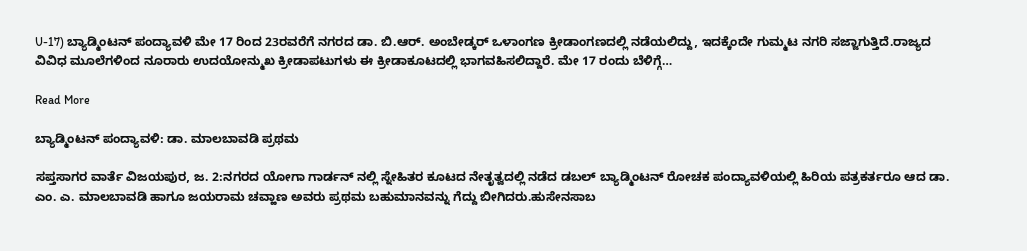U-17) ಬ್ಯಾಡ್ಮಿಂಟನ್ ಪಂದ್ಯಾವಳಿ ಮೇ 17 ರಿಂದ 23ರವರೆಗೆ ನಗರದ ಡಾ. ಬಿ.ಆರ್. ಅಂಬೇಡ್ಕರ್ ಒಳಾಂಗಣ ಕ್ರೀಡಾಂಗಣದಲ್ಲಿ ನಡೆಯಲಿದ್ದು, ಇದಕ್ಕೆಂದೇ ಗುಮ್ಮಟ ನಗರಿ ಸಜ್ಜಾಗುತ್ತಿದೆ.ರಾಜ್ಯದ ವಿವಿಧ ಮೂಲೆಗಳಿಂದ ನೂರಾರು ಉದಯೋನ್ಮುಖ ಕ್ರೀಡಾಪಟುಗಳು ಈ ಕ್ರೀಡಾಕೂಟದಲ್ಲಿ ಭಾಗವಹಿಸಲಿದ್ದಾರೆ. ಮೇ 17 ರಂದು ಬೆಳಿಗ್ಗೆ…

Read More

ಬ್ಯಾಡ್ಮಿಂಟನ್ ಪಂದ್ಯಾವಳಿ: ಡಾ. ಮಾಲಬಾವಡಿ ಪ್ರಥಮ

ಸಪ್ತಸಾಗರ ವಾರ್ತೆ ವಿಜಯಪುರ, ಜ. 2:ನಗರದ ಯೋಗಾ ಗಾರ್ಡನ್ ನಲ್ಲಿ ಸ್ನೇಹಿತರ ಕೂಟದ ನೇತೃತ್ವದಲ್ಲಿ ನಡೆದ ಡಬಲ್ ಬ್ಯಾಡ್ಮಿಂಟನ್ ರೋಚಕ ಪಂದ್ಯಾವಳಿಯಲ್ಲಿ ಹಿರಿಯ ಪತ್ರಕರ್ತರೂ ಆದ ಡಾ. ಎಂ. ಎ. ಮಾಲಬಾವಡಿ ಹಾಗೂ ಜಯರಾಮ ಚವ್ಹಾಣ ಅವರು ಪ್ರಥಮ ಬಹುಮಾನವನ್ನು ಗೆದ್ದು ಬೀಗಿದರು.ಹುಸೇನಸಾಬ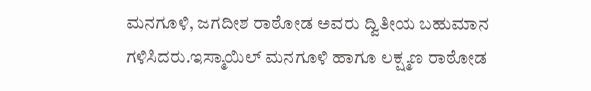ಮನಗೂಳಿ, ಜಗದೀಶ ರಾಠೋಡ ಅವರು ದ್ವಿತೀಯ ಬಹುಮಾನ ಗಳಿಸಿದರು.ಇಸ್ಮಾಯಿಲ್ ಮನಗೂಳಿ ಹಾಗೂ ಲಕ್ಷ್ಮಣ ರಾಠೋಡ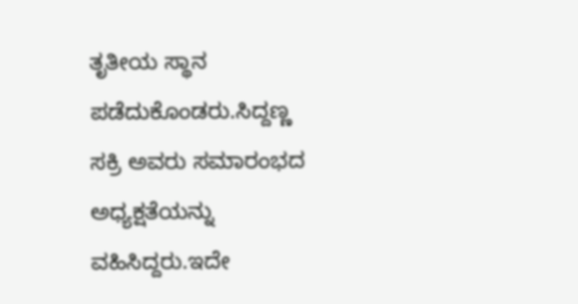ತೃತೀಯ ಸ್ಥಾನ ಪಡೆದುಕೊಂಡರು.ಸಿದ್ದಣ್ಣ ಸಕ್ರಿ ಅವರು ಸಮಾರಂಭದ ಅಧ್ಯಕ್ಷತೆಯನ್ನು ವಹಿಸಿದ್ದರು.ಇದೇ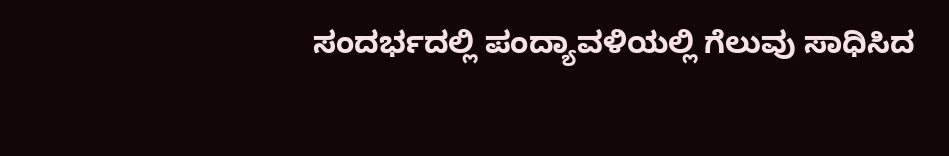ಸಂದರ್ಭದಲ್ಲಿ ಪಂದ್ಯಾವಳಿಯಲ್ಲಿ ಗೆಲುವು ಸಾಧಿಸಿದ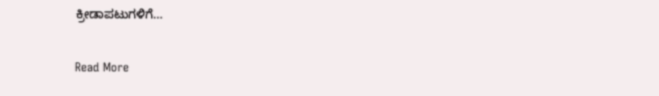ಕ್ರೀಡಾಪಟುಗಳಿಗೆ…

Read More